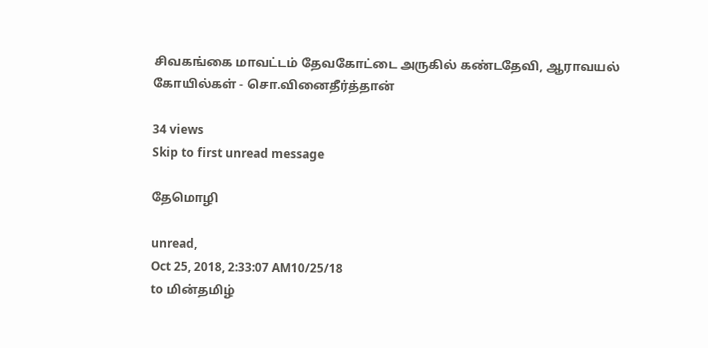சிவகங்கை மாவட்டம் தேவகோட்டை அருகில் கண்டதேவி, ஆராவயல் கோயில்கள் - சொ.வினைதீர்த்தான்

34 views
Skip to first unread message

தேமொழி

unread,
Oct 25, 2018, 2:33:07 AM10/25/18
to மின்தமிழ்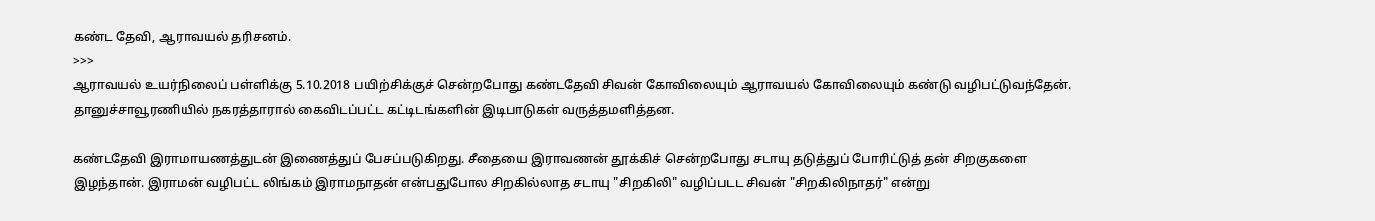கண்ட தேவி, ஆராவயல் தரிசனம்.
>>>
ஆராவயல் உயர்நிலைப் பள்ளிக்கு 5.10.2018 பயிற்சிக்குச் சென்றபோது கண்டதேவி சிவன் கோவிலையும் ஆராவயல் கோவிலையும் கண்டு வழிபட்டுவந்தேன். தானுச்சாவூரணியில் நகரத்தாரால் கைவிடப்பட்ட கட்டிடங்களின் இடிபாடுகள் வருத்தமளித்தன.

கண்டதேவி இராமாயணத்துடன் இணைத்துப் பேசப்படுகிறது. சீதையை இராவணன் தூக்கிச் சென்றபோது சடாயு தடுத்துப் போரிட்டுத் தன் சிறகுகளை இழந்தான். இராமன் வழிபட்ட லிங்கம் இராமநாதன் என்பதுபோல சிறகில்லாத சடாயு "சிறகிலி" வழிப்படட சிவன் "சிறகிலிநாதர்" என்று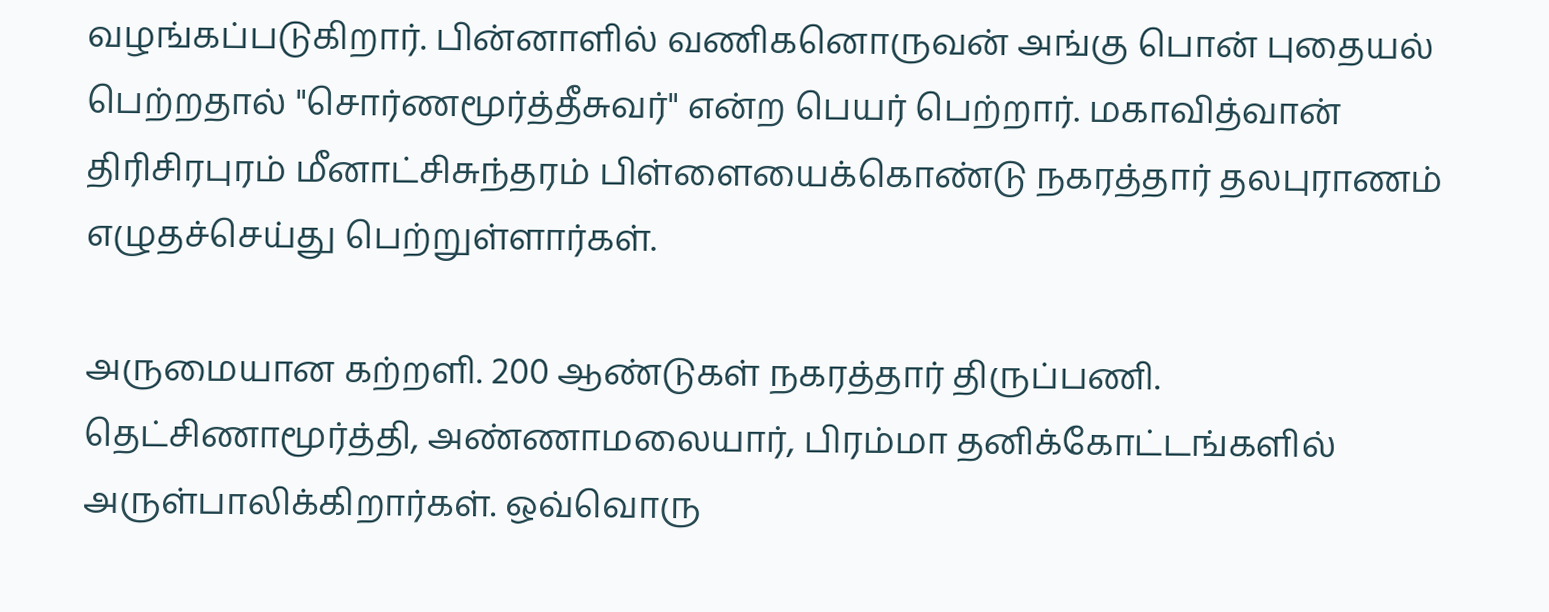வழங்கப்படுகிறார். பின்னாளில் வணிகனொருவன் அங்கு பொன் புதையல் பெற்றதால் "சொர்ணமூர்த்தீசுவர்" என்ற பெயர் பெற்றார். மகாவித்வான் திரிசிரபுரம் மீனாட்சிசுந்தரம் பிள்ளையைக்கொண்டு நகரத்தார் தலபுராணம் எழுதச்செய்து பெற்றுள்ளார்கள்.

அருமையான கற்றளி. 200 ஆண்டுகள் நகரத்தார் திருப்பணி. தெட்சிணாமூர்த்தி, அண்ணாமலையார், பிரம்மா தனிக்கோட்டங்களில் அருள்பாலிக்கிறார்கள். ஒவ்வொரு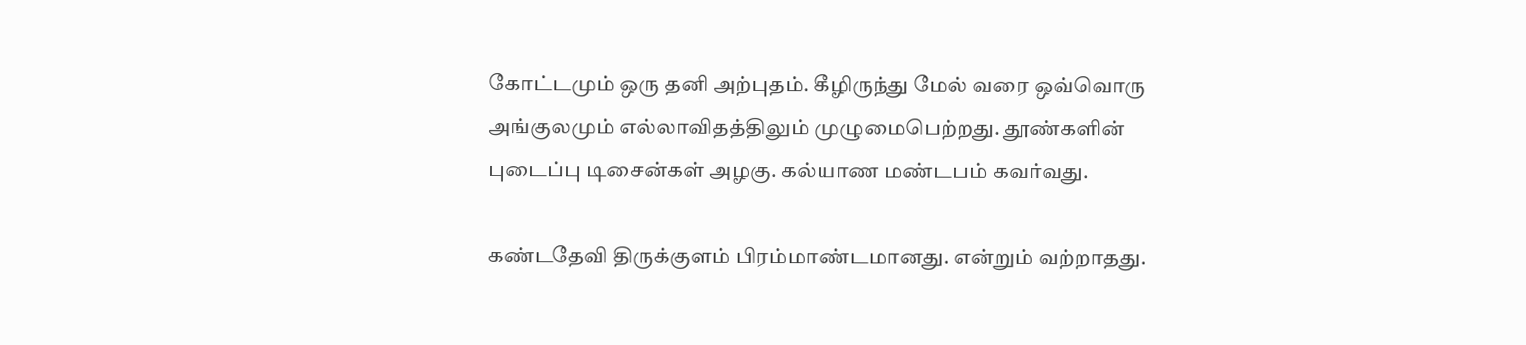கோட்டமும் ஒரு தனி அற்புதம். கீழிருந்து மேல் வரை ஒவ்வொரு அங்குலமும் எல்லாவிதத்திலும் முழுமைபெற்றது. தூண்களின் புடைப்பு டிசைன்கள் அழகு. கல்யாண மண்டபம் கவர்வது.

கண்டதேவி திருக்குளம் பிரம்மாண்டமானது. என்றும் வற்றாதது.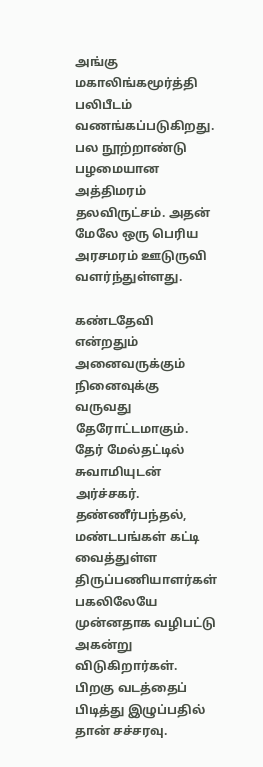அங்கு மகாலிங்கமூர்த்தி பலிபீடம் வணங்கப்படுகிறது. பல நூற்றாண்டு பழமையான அத்திமரம் தலவிருட்சம். அதன் மேலே ஒரு பெரிய அரசமரம் ஊடுருவி வளர்ந்துள்ளது.

கண்டதேவி என்றதும் அனைவருக்கும் நினைவுக்கு வருவது தேரோட்டமாகும். தேர் மேல்தட்டில் சுவாமியுடன் அர்ச்சகர். தண்ணீர்பந்தல், மண்டபங்கள் கட்டி வைத்துள்ள திருப்பணியாளர்கள் பகலிலேயே முன்னதாக வழிபட்டு அகன்று விடுகிறார்கள். பிறகு வடத்தைப் பிடித்து இழுப்பதில் தான் சச்சரவு.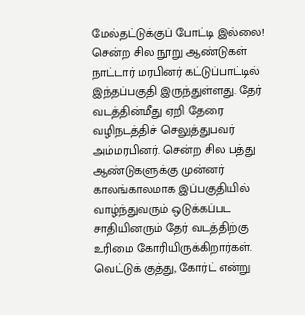மேல்தட்டுக்குப் போட்டி இல்லை! சென்ற சில நூறு ஆண்டுகள் நாட்டார் மரபினர் கட்டுப்பாட்டில் இந்தப்பகுதி இருந்துள்ளது. தேர் வடத்தின்மீது ஏறி தேரை வழிநடத்திச் செலுத்துபவர் அம்மரபினர். சென்ற சில பத்து ஆண்டுகளுக்கு முன்னர் காலங்காலமாக இப்பகுதியில் வாழ்ந்துவரும் ஒடுக்கப்பட சாதியினரும் தேர் வடத்திற்கு உரிமை கோரியிருக்கிறார்கள். வெட்டுக் குத்து, கோர்ட் என்று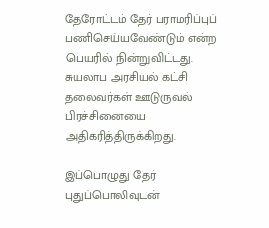தேரோட்டம் தேர் பராமரிப்புப் பணிசெய்யவேண்டும் என்ற பெயரில் நின்றுவிட்டது. சுயலாப அரசியல் கட்சி தலைவர்கள் ஊடுருவல் பிரச்சினையை அதிகரித்திருக்கிறது.

இப்பொழுது தேர் புதுப்பொலிவுடன்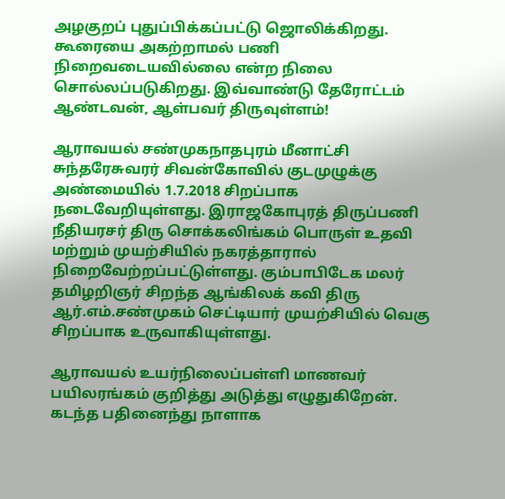அழகுறப் புதுப்பிக்கப்பட்டு ஜொலிக்கிறது. கூரையை அகற்றாமல் பணி நிறைவடையவில்லை என்ற நிலை சொல்லப்படுகிறது. இவ்வாண்டு தேரோட்டம் ஆண்டவன், ஆள்பவர் திருவுள்ளம்!

ஆராவயல் சண்முகநாதபுரம் மீனாட்சி சுந்தரேசுவரர் சிவன்கோவில் குடமுழுக்கு அண்மையில் 1.7.2018 சிறப்பாக நடைவேறியுள்ளது. இராஜகோபுரத் திருப்பணி நீதியரசர் திரு சொக்கலிங்கம் பொருள் உதவி மற்றும் முயற்சியில் நகரத்தாரால் நிறைவேற்றப்பட்டுள்ளது. கும்பாபிடேக மலர் தமிழறிஞர் சிறந்த ஆங்கிலக் கவி திரு ஆர்.எம்.சண்முகம் செட்டியார் முயற்சியில் வெகு சிறப்பாக உருவாகியுள்ளது.

ஆராவயல் உயர்நிலைப்பள்ளி மாணவர் பயிலரங்கம் குறித்து அடுத்து எழுதுகிறேன். கடந்த பதினைந்து நாளாக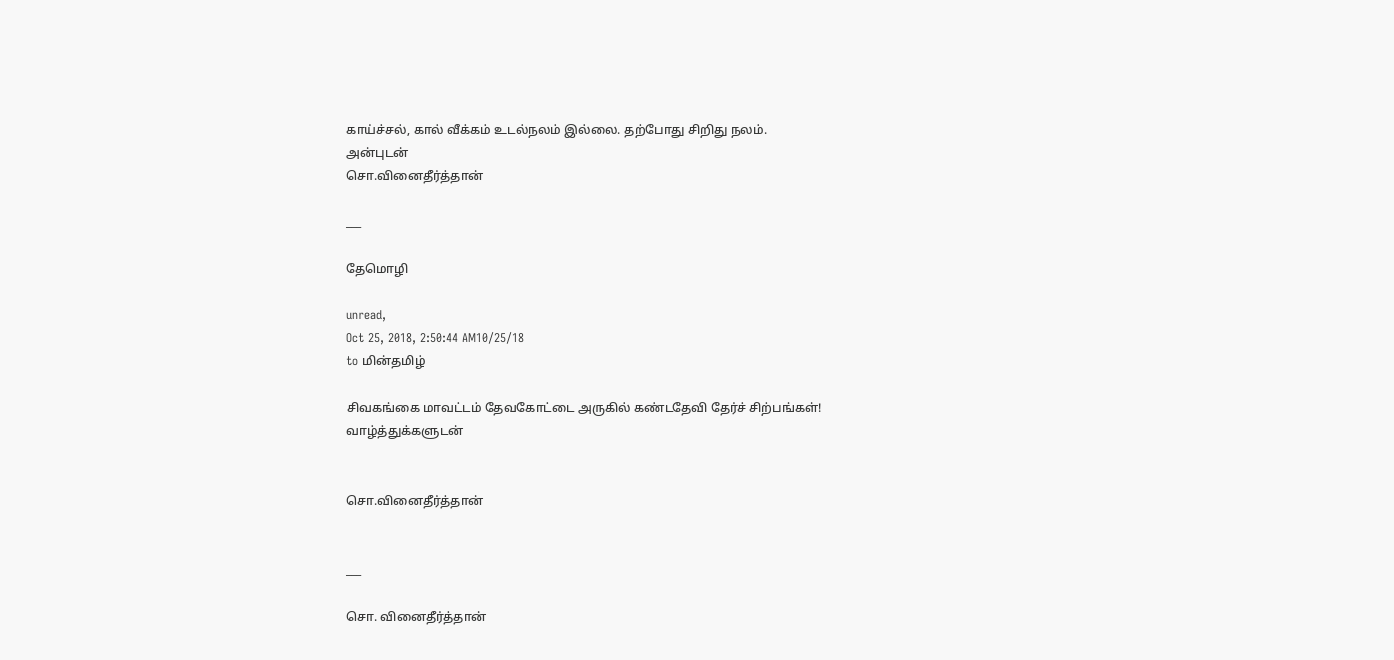காய்ச்சல், கால் வீக்கம் உடல்நலம் இல்லை. தற்போது சிறிது நலம்.
அன்புடன்
சொ.வினைதீர்த்தான்

___

தேமொழி

unread,
Oct 25, 2018, 2:50:44 AM10/25/18
to மின்தமிழ்

சிவகங்கை மாவட்டம் தேவகோட்டை அருகில் கண்டதேவி தேர்ச் சிற்பங்கள்!
வாழ்த்துக்களுடன்


சொ.வினைதீர்த்தான்


___

சொ. வினைதீர்த்தான்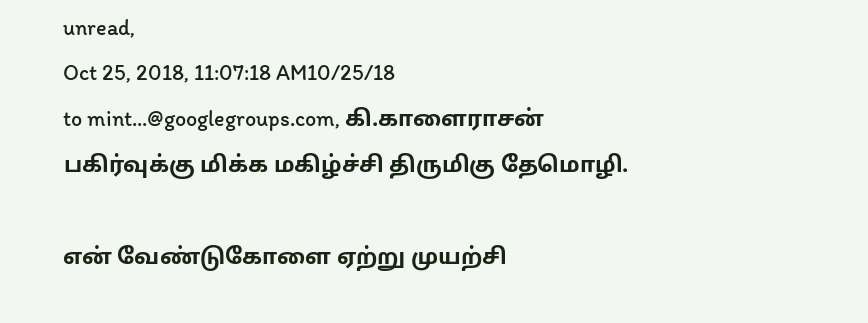unread,
Oct 25, 2018, 11:07:18 AM10/25/18
to mint...@googlegroups.com, கி.காளைராசன்
பகிர்வுக்கு மிக்க மகிழ்ச்சி திருமிகு தேமொழி.

என் வேண்டுகோளை ஏற்று முயற்சி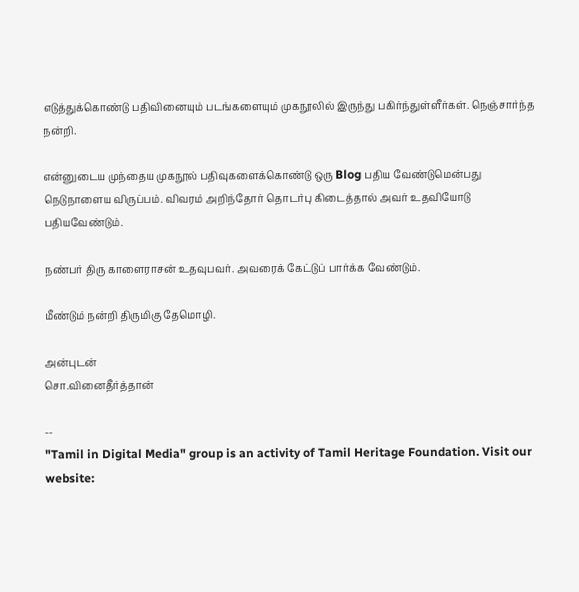எடுத்துக்கொண்டு பதிவினையும் படங்களையும் முகநூலில் இருந்து பகிர்ந்துள்ளீர்கள். நெஞ்சார்ந்த நன்றி.

என்னுடைய முந்தைய முகநூல் பதிவுகளைக்கொண்டு ஒரு Blog பதிய வேண்டுமென்பது நெடுநாளைய விருப்பம். விவரம் அறிந்தோர் தொடர்பு கிடைத்தால் அவர் உதவியோடு பதியவேண்டும்.

நண்பர் திரு காளைராசன் உதவுபவர். அவரைக் கேட்டுப் பார்க்க வேண்டும்.

மீண்டும் நன்றி திருமிகு தேமொழி.

அன்புடன்
சொ.வினைதீர்த்தான்

--
"Tamil in Digital Media" group is an activity of Tamil Heritage Foundation. Visit our website: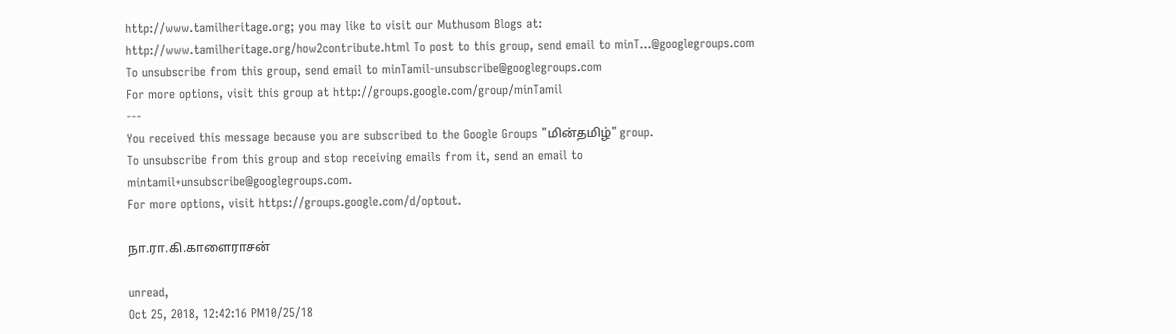http://www.tamilheritage.org; you may like to visit our Muthusom Blogs at: http://www.tamilheritage.org/how2contribute.html To post to this group, send email to minT...@googlegroups.com
To unsubscribe from this group, send email to minTamil-unsubscribe@googlegroups.com
For more options, visit this group at http://groups.google.com/group/minTamil
---
You received this message because you are subscribed to the Google Groups "மின்தமிழ்" group.
To unsubscribe from this group and stop receiving emails from it, send an email to mintamil+unsubscribe@googlegroups.com.
For more options, visit https://groups.google.com/d/optout.

நா.ரா.கி.காளைராசன்

unread,
Oct 25, 2018, 12:42:16 PM10/25/18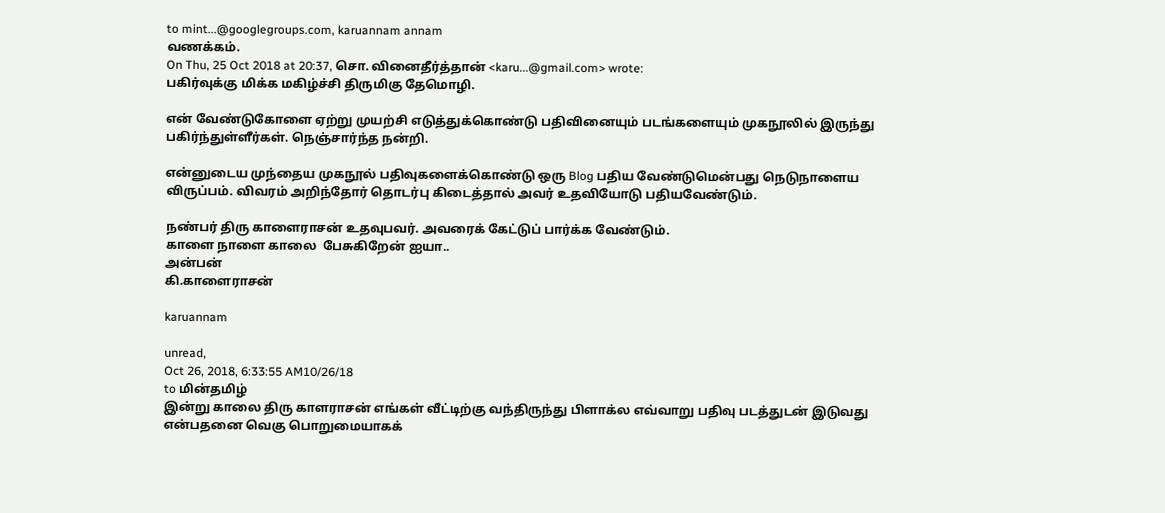to mint...@googlegroups.com, karuannam annam
வணக்கம்.
On Thu, 25 Oct 2018 at 20:37, சொ. வினைதீர்த்தான் <karu...@gmail.com> wrote:
பகிர்வுக்கு மிக்க மகிழ்ச்சி திருமிகு தேமொழி.

என் வேண்டுகோளை ஏற்று முயற்சி எடுத்துக்கொண்டு பதிவினையும் படங்களையும் முகநூலில் இருந்து பகிர்ந்துள்ளீர்கள். நெஞ்சார்ந்த நன்றி.

என்னுடைய முந்தைய முகநூல் பதிவுகளைக்கொண்டு ஒரு Blog பதிய வேண்டுமென்பது நெடுநாளைய விருப்பம். விவரம் அறிந்தோர் தொடர்பு கிடைத்தால் அவர் உதவியோடு பதியவேண்டும்.

நண்பர் திரு காளைராசன் உதவுபவர். அவரைக் கேட்டுப் பார்க்க வேண்டும்.
காளை நாளை காலை  பேசுகிறேன் ஐயா..
அன்பன்
கி.காளைராசன்

karuannam

unread,
Oct 26, 2018, 6:33:55 AM10/26/18
to மின்தமிழ்
இன்று காலை திரு காளராசன் எங்கள் வீட்டிற்கு வந்திருந்து பிளாக்ல எவ்வாறு பதிவு படத்துடன் இடுவது என்பதனை வெகு பொறுமையாகக்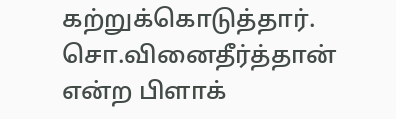கற்றுக்கொடுத்தார். சொ.வினைதீர்த்தான் என்ற பிளாக்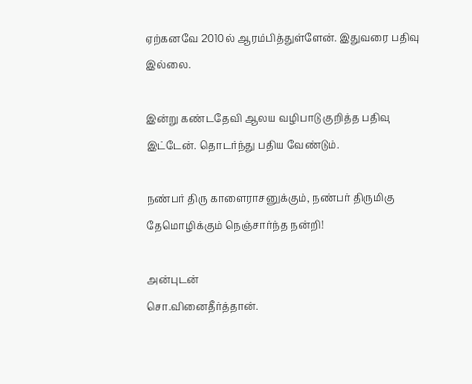ஏற்கனவே 2010ல் ஆரம்பித்துள்ளேன். இதுவரை பதிவு இல்லை.

இன்று கண்டதேவி ஆலய வழிபாடு குறித்த பதிவு இட்டேன். தொடர்ந்து பதிய வேண்டும்.

நண்பர் திரு காளைராசனுக்கும், நண்பர் திருமிகு தேமொழிக்கும் நெஞ்சார்ந்த நன்றி!

அன்புடன்
சொ.வினைதீர்த்தான்.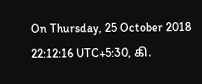On Thursday, 25 October 2018 22:12:16 UTC+5:30, கி.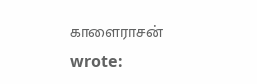காளைராசன் wrote: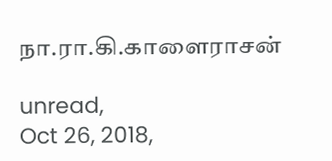நா.ரா.கி.காளைராசன்

unread,
Oct 26, 2018,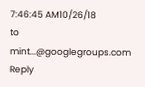7:46:45 AM10/26/18
to mint...@googlegroups.com
Reply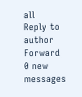all
Reply to author
Forward
0 new messages